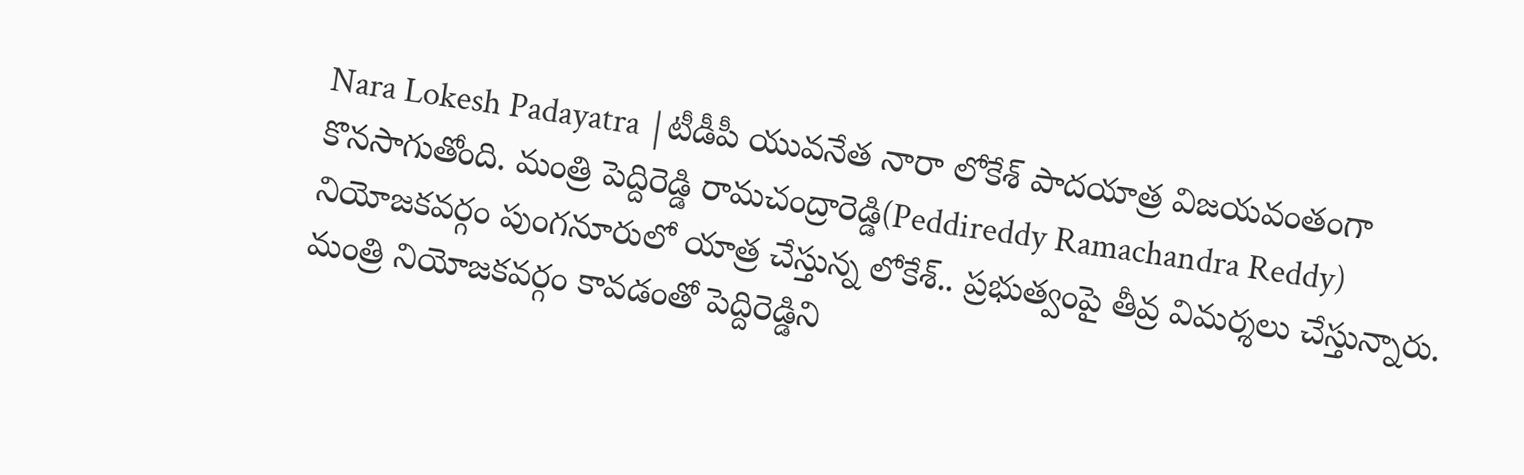Nara Lokesh Padayatra |టీడీపీ యువనేత నారా లోకేశ్ పాదయాత్ర విజయవంతంగా కొనసాగుతోంది. మంత్రి పెద్దిరెడ్డి రామచంద్రారెడ్డి(Peddireddy Ramachandra Reddy) నియోజకవర్గం పుంగనూరులో యాత్ర చేస్తున్న లోకేశ్.. ప్రభుత్వంపై తీవ్ర విమర్శలు చేస్తున్నారు. మంత్రి నియోజకవర్గం కావడంతో పెద్దిరెడ్డిని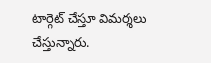టార్గెట్ చేస్తూ విమర్శలు చేస్తున్నారు.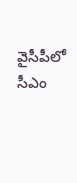వైసీపీలో సీఎం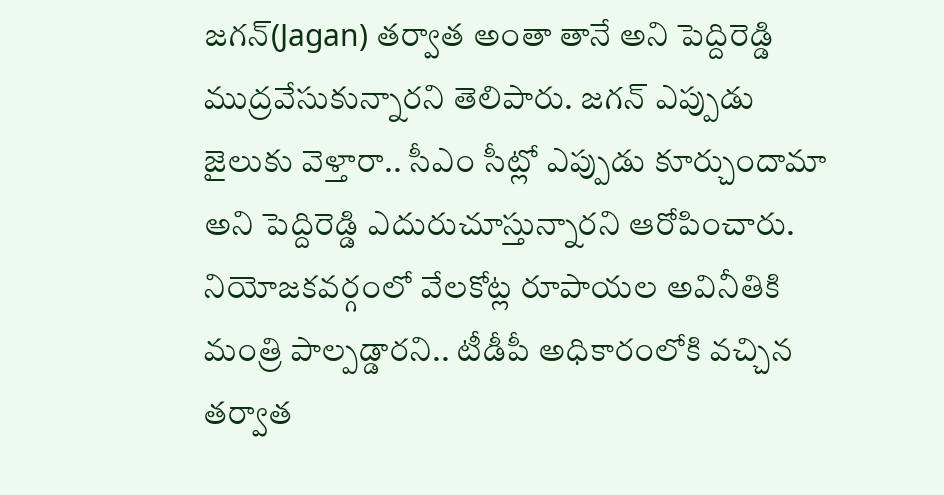జగన్(Jagan) తర్వాత అంతా తానే అని పెద్దిరెడ్డి ముద్రవేసుకున్నారని తెలిపారు. జగన్ ఎప్పుడు జైలుకు వెళ్తారా.. సీఎం సీట్లో ఎప్పుడు కూర్చుందామా అని పెద్దిరెడ్డి ఎదురుచూస్తున్నారని ఆరోపించారు. నియోజకవర్గంలో వేలకోట్ల రూపాయల అవినీతికి మంత్రి పాల్పడ్డారని.. టీడీపీ అధికారంలోకి వచ్చిన తర్వాత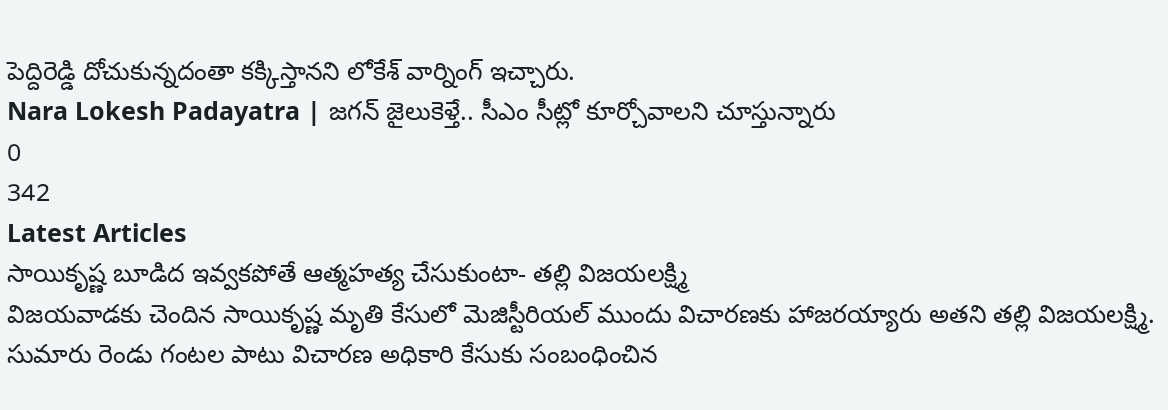పెద్దిరెడ్డి దోచుకున్నదంతా కక్కిస్తానని లోకేశ్ వార్నింగ్ ఇచ్చారు.
Nara Lokesh Padayatra | జగన్ జైలుకెళ్తే.. సీఎం సీట్లో కూర్చోవాలని చూస్తున్నారు
0
342
Latest Articles
సాయికృష్ణ బూడిద ఇవ్వకపోతే ఆత్మహత్య చేసుకుంటా- తల్లి విజయలక్ష్మి
విజయవాడకు చెందిన సాయికృష్ణ మృతి కేసులో మెజిస్టీరియల్ ముందు విచారణకు హాజరయ్యారు అతని తల్లి విజయలక్ష్మి. సుమారు రెండు గంటల పాటు విచారణ అధికారి కేసుకు సంబంధించిన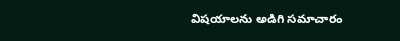విషయాలను అడిగి సమాచారం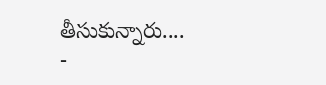తీసుకున్నారు....
-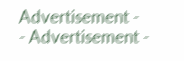Advertisement -
- Advertisement -